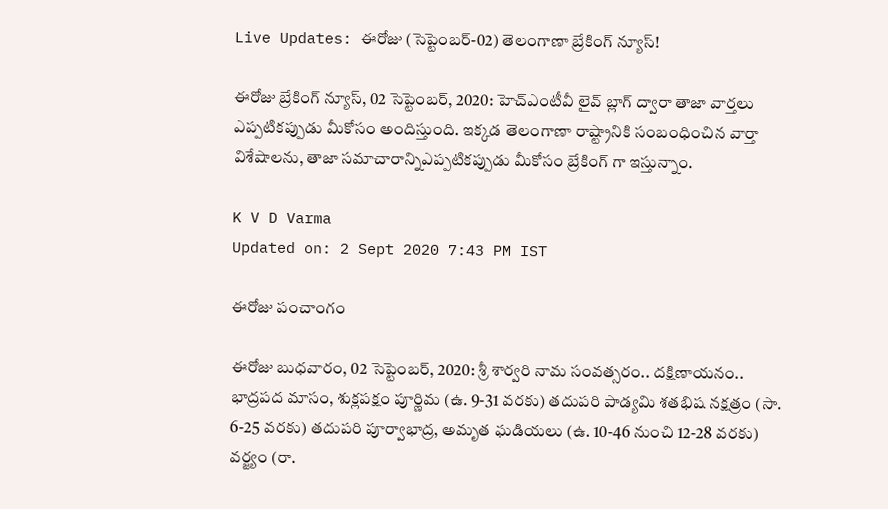Live Updates: ఈరోజు (సెప్టెంబర్-02) తెలంగాణా బ్రేకింగ్ న్యూస్!

ఈరోజు బ్రేకింగ్ న్యూస్, 02 సెప్టెంబర్, 2020: హెచ్ఎంటీవీ లైవ్ బ్లాగ్ ద్వారా తాజా వార్తలు ఎప్పటికప్పుడు మీకోసం అందిస్తుంది. ఇక్కడ తెలంగాణా రాష్ట్రానికి సంబంధించిన వార్తా విశేషాలను, తాజా సమాచారాన్నిఎప్పటికప్పుడు మీకోసం బ్రేకింగ్ గా ఇస్తున్నాం.

K V D Varma
Updated on: 2 Sept 2020 7:43 PM IST

ఈరోజు పంచాంగం

ఈరోజు బుధవారం, 02 సెప్టెంబర్, 2020: శ్రీ శార్వరి నామ సంవత్సరం.. దక్షిణాయనం.. భాద్రపద మాసం, శుక్లపక్షం పూర్ణిమ (ఉ. 9-31 వరకు) తదుపరి పాడ్యమి శతభిష నక్షత్రం (సా. 6-25 వరకు) తదుపరి పూర్వాభాద్ర, అమృత ఘడియలు (ఉ. 10-46 నుంచి 12-28 వరకు) వర్జ్యం (రా.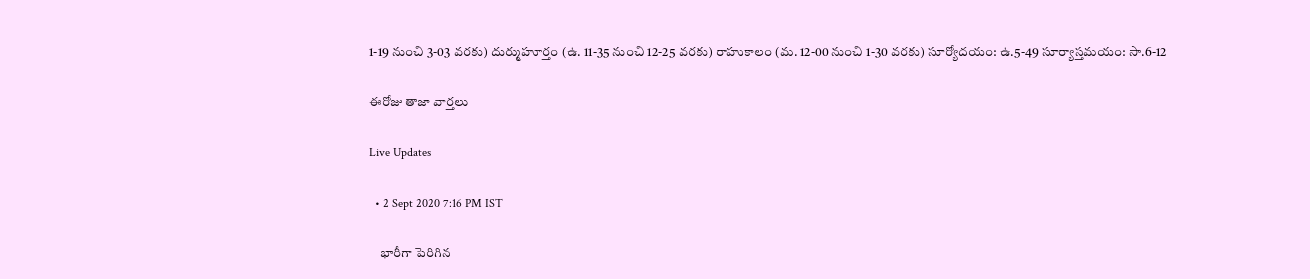1-19 నుంచి 3-03 వరకు) దుర్ముహూర్తం (ఉ. 11-35 నుంచి 12-25 వరకు) రాహుకాలం (మ. 12-00 నుంచి 1-30 వరకు) సూర్యోదయం: ఉ.5-49 సూర్యాస్తమయం: సా.6-12

ఈరోజు తాజా వార్తలు

Live Updates

  • 2 Sept 2020 7:16 PM IST

    భారీగా పెరిగిన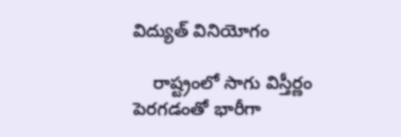విద్యుత్ వినియోగం

    రాష్ట్రంలో సాగు విస్తీర్ణం పెరగడంతో భారీగా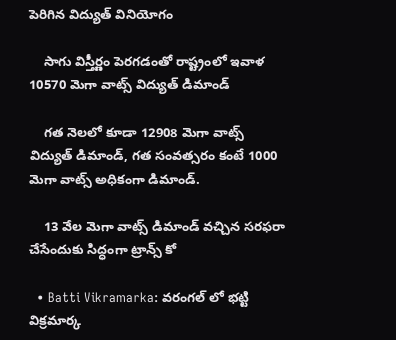పెరిగిన విద్యుత్ వినియోగం

    సాగు విస్తీర్ణం పెరగడంతో రాష్ట్రంలో ఇవాళ 10570 మెగా వాట్స్ విద్యుత్ డిమాండ్

    గత నెలలో కూడా 12908 మెగా వాట్స్ విద్యుత్ డిమాండ్, గత సంవత్సరం కంటే 1000 మెగా వాట్స్ అధికంగా డిమాండ్.

    13 వేల మెగా వాట్స్ డిమాండ్ వచ్చిన సరఫరా చేసేందుకు సిద్ధంగా ట్రాన్స్ కో

  • Batti Vikramarka: వరంగల్ లో భట్టి విక్రమార్క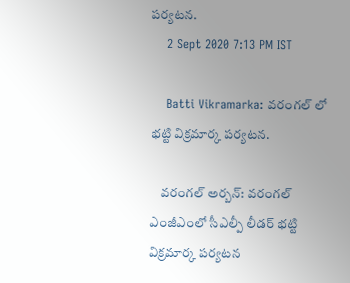పర్యటన.
    2 Sept 2020 7:13 PM IST

    Batti Vikramarka: వరంగల్ లో భట్టి విక్రమార్క పర్యటన.

    వరంగల్ అర్బన్: వరంగల్ ఎంజీఎంలో సీఎల్పీ లీడర్ భట్టి విక్రమార్క పర్యటన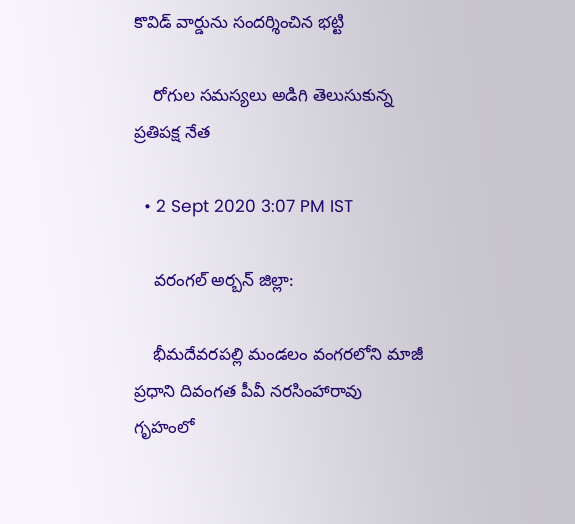కొవిడ్ వార్డును సందర్శించిన భట్టి

    రోగుల సమస్యలు అడిగి తెలుసుకున్న ప్రతిపక్ష నేత

  • 2 Sept 2020 3:07 PM IST

    వరంగల్ అర్బన్ జిల్లా:

    భీమదేవరపల్లి మండలం వంగరలోని మాజీ ప్రధాని దివంగత పీవీ నరసింహారావు గృహంలో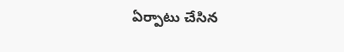ఏర్పాటు చేసిన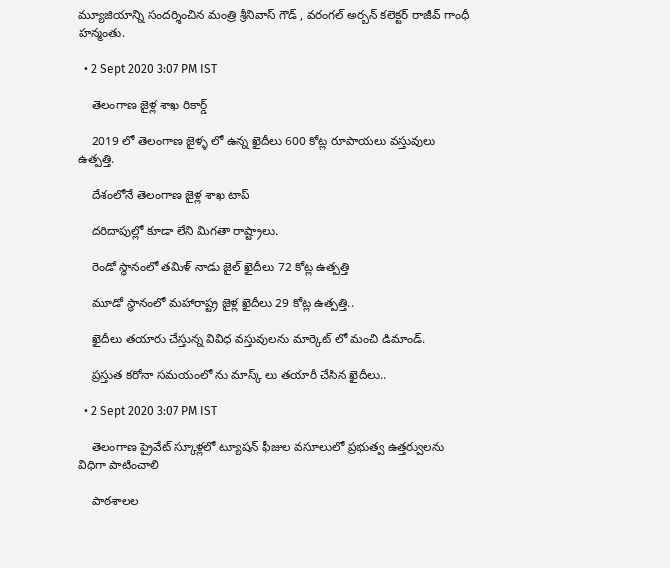మ్యూజియాన్ని సందర్శించిన మంత్రి శ్రీనివాస్ గౌడ్ , వరంగల్ అర్బన్ కలెక్టర్ రాజీవ్ గాంధీ హన్మంతు.

  • 2 Sept 2020 3:07 PM IST

    తెలంగాణ జైళ్ల శాఖ రికార్డ్

    2019 లో తెలంగాణ జైళ్ళ లో ఉన్న ఖైదీలు 600 కోట్ల రూపాయలు వస్తువులు ఉత్పత్తి.

    దేశంలోనే తెలంగాణ జైళ్ల శాఖ టాప్

    దరిదాపుల్లో కూడా లేని మిగతా రాష్ట్రాలు.

    రెండో స్థానంలో తమిళ్ నాడు జైల్ ఖైదీలు 72 కోట్ల ఉత్పత్తి

    మూడో స్థానంలో మహారాష్ట్ర జైళ్ల ఖైదీలు 29 కోట్ల ఉత్పత్తి..

    ఖైదీలు తయారు చేస్తున్న వివిధ వస్తువులను మార్కెట్ లో మంచి డిమాండ్.

    ప్రస్తుత కరోనా సమయంలో ను మాస్క్ లు తయారీ చేసిన ఖైదీలు..

  • 2 Sept 2020 3:07 PM IST

    తెలంగాణ ప్రైవేట్ స్కూళ్లలో ట్యూషన్ ఫీజుల వసూలులో ప్రభుత్వ ఉత్తర్వులను విధిగా పాటించాలి

    పాఠశాలల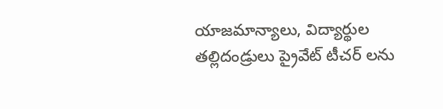యాజమాన్యాలు, విద్యార్థుల తల్లిదండ్రులు ప్రైవేట్ టీచర్ లను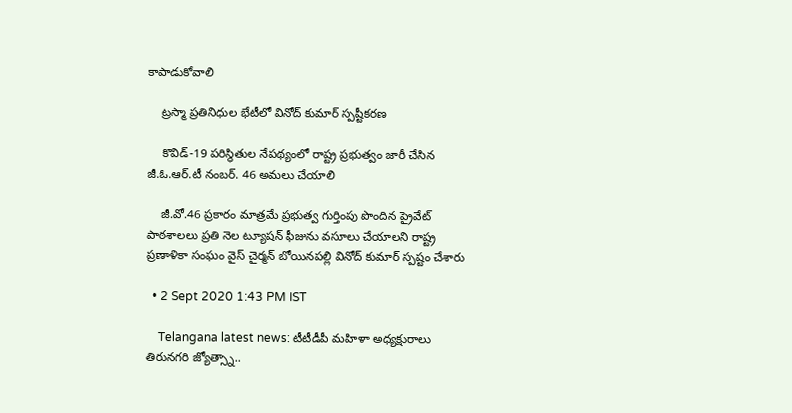కాపాడుకోవాలి

    ట్రస్మా ప్రతినిధుల భేటీలో వినోద్ కుమార్ స్పష్టీకరణ

    కొవిడ్-19 పరిస్థితుల నేపథ్యంలో రాష్ట్ర ప్రభుత్వం జారీ చేసిన జీ.ఓ.ఆర్.టీ నంబర్. 46 అమలు చేయాలి

    జీ.వో.46 ప్రకారం మాత్రమే ప్రభుత్వ గుర్తింపు పొందిన ప్రైవేట్ పాఠశాలలు ప్రతి నెల ట్యూషన్ ఫీజును వసూలు చేయాలని రాష్ట్ర ప్రణాళికా సంఘం వైస్ చైర్మన్ బోయినపల్లి వినోద్ కుమార్ స్పష్టం చేశారు

  • 2 Sept 2020 1:43 PM IST

    Telangana latest news: టీటీడీపీ మహిళా అధ్యక్షురాలు తిరునగరి జ్యోత్స్నా..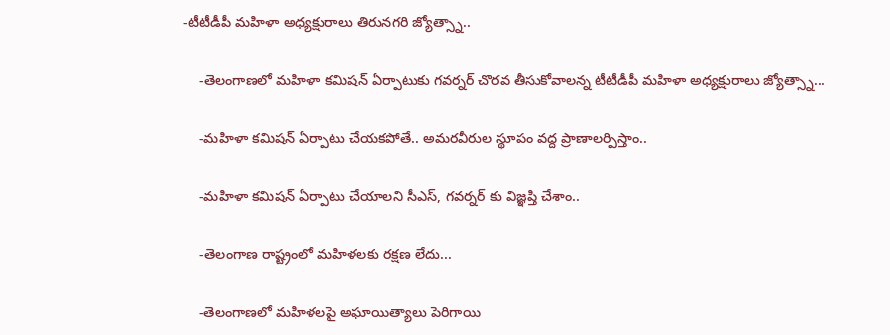-టీటీడీపీ మహిళా అధ్యక్షురాలు తిరునగరి జ్యోత్స్నా..

    -తెలంగాణలో మహిళా కమిషన్ ఏర్పాటుకు గవర్నర్ చొరవ తీసుకోవాలన్న టీటీడీపీ మహిళా అధ్యక్షురాలు జ్యోత్స్నా...

    -మహిళా కమిషన్ ఏర్పాటు చేయకపోతే.. అమరవీరుల స్థూపం వద్ద ప్రాణాలర్పిస్తాం..

    -మహిళా కమిషన్ ఏర్పాటు చేయాలని సీఎస్, గవర్నర్ కు విజ్ఞప్తి చేశాం..

    -తెలంగాణ రాష్ట్రంలో మహిళలకు రక్షణ లేదు...

    -తెలంగాణలో మహిళలపై అఘాయిత్యాలు పెరిగాయి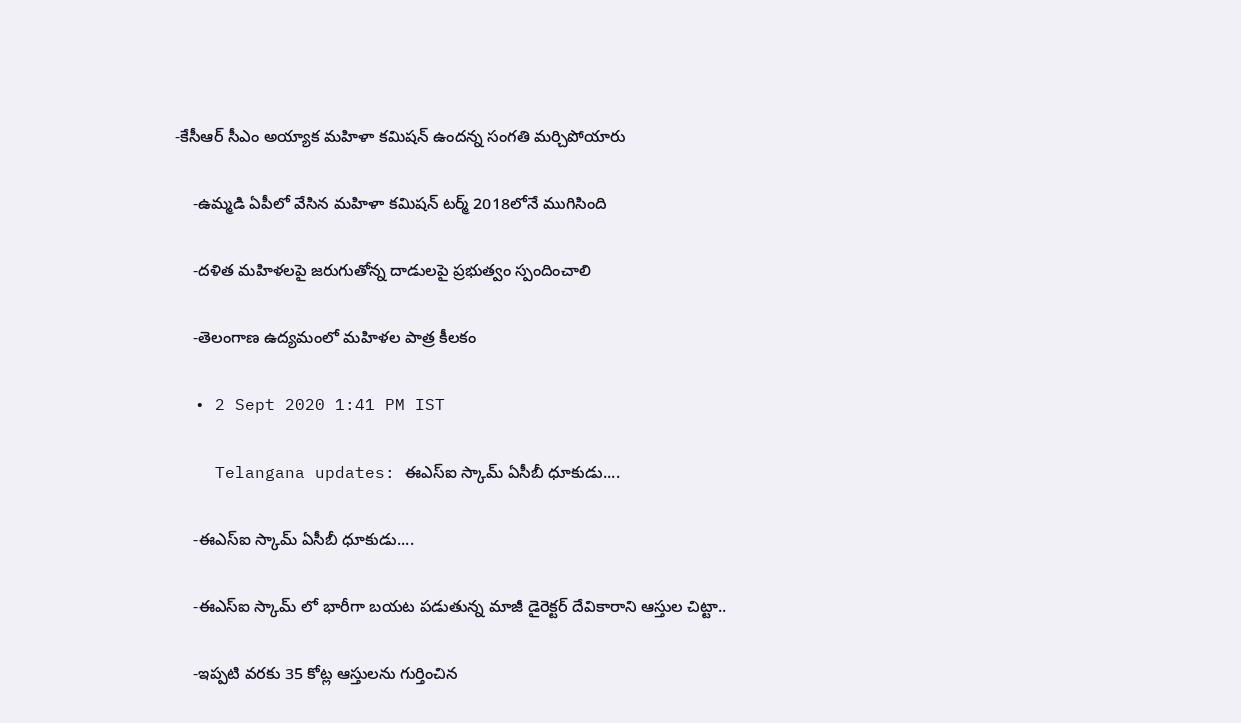-కేసీఆర్ సీఎం అయ్యాక మహిళా కమిషన్ ఉందన్న సంగతి మర్చిపోయారు

    -ఉమ్మడి ఏపీలో వేసిన మహిళా కమిషన్ టర్మ్ 2018లోనే ముగిసింది

    -దళిత మహిళలపై జరుగుతోన్న దాడులపై ప్రభుత్వం స్పందించాలి

    -తెలంగాణ ఉద్యమంలో మహిళల పాత్ర కీలకం

  • 2 Sept 2020 1:41 PM IST

    Telangana updates: ఈఎస్ఐ స్కామ్ ఏసీబీ ధూకుడు....

    -ఈఎస్ఐ స్కామ్ ఏసీబీ ధూకుడు....

    -ఈఎస్ఐ స్కామ్ లో భారీగా బయట పడుతున్న మాజీ డైరెక్టర్ దేవికారాని ఆస్తుల చిట్టా..

    -ఇప్పటి వరకు 35 కోట్ల ఆస్తులను గుర్తించిన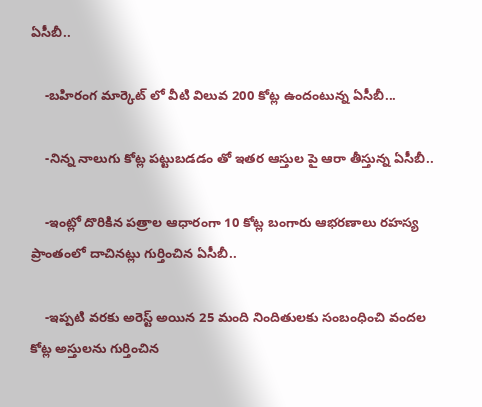ఏసీబీ..

    -బహిరంగ మార్కెట్ లో వీటి విలువ 200 కోట్ల ఉందంటున్న ఏసీబీ...

    -నిన్న నాలుగు కోట్ల పట్టుబడడం తో ఇతర ఆస్తుల పై ఆరా తీస్తున్న ఏసీబీ..

    -ఇంట్లో దొరికిన పత్రాల ఆధారంగా 10 కోట్ల బంగారు ఆభరణాలు రహస్య ప్రాంతంలో దాచినట్లు గుర్తించిన ఏసీబీ..

    -ఇప్పటి వరకు అరెస్ట్ అయిన 25 మంది నిందితులకు సంబంధించి వందల కోట్ల అస్తులను గుర్తించిన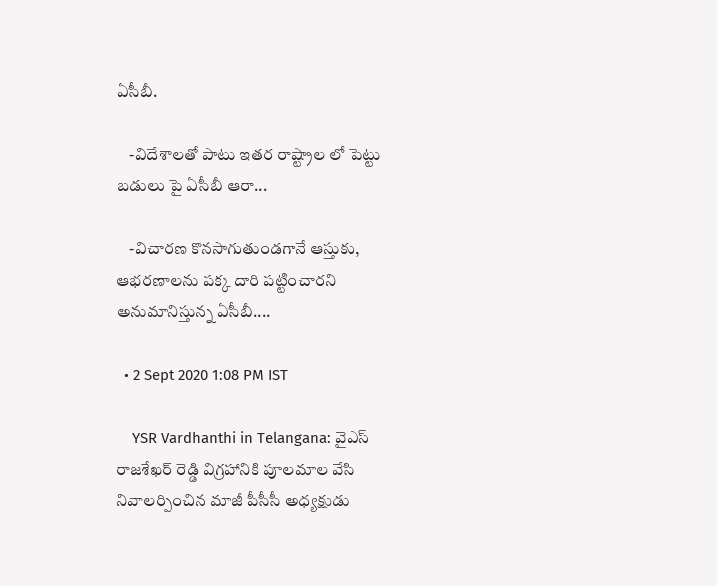ఏసీబీ.

    -విదేశాలతో పాటు ఇతర రాష్ట్రాల లో పెట్టు బడులు పై ఏసీబీ ఆరా...

    -విచారణ కొనసాగుతుండగానే ఆస్తుకు, ఆభరణాలను పక్క దారి పట్టించారని అనుమానిస్తున్న ఏసీబీ....

  • 2 Sept 2020 1:08 PM IST

    YSR Vardhanthi in Telangana: వైఎస్ రాజశేఖర్ రెడ్డి విగ్రహానికి పూలమాల వేసి నివాలర్పించిన మాజీ పీసీసీ అధ్యక్షుడు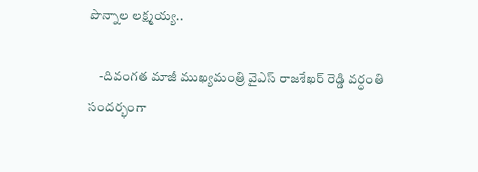పొన్నాల లక్ష్మయ్య..

    -దివంగత మాజీ ముఖ్యమంత్రి వైఎస్ రాజశేఖర్ రెడ్డి వర్ధంతి సందర్భంగా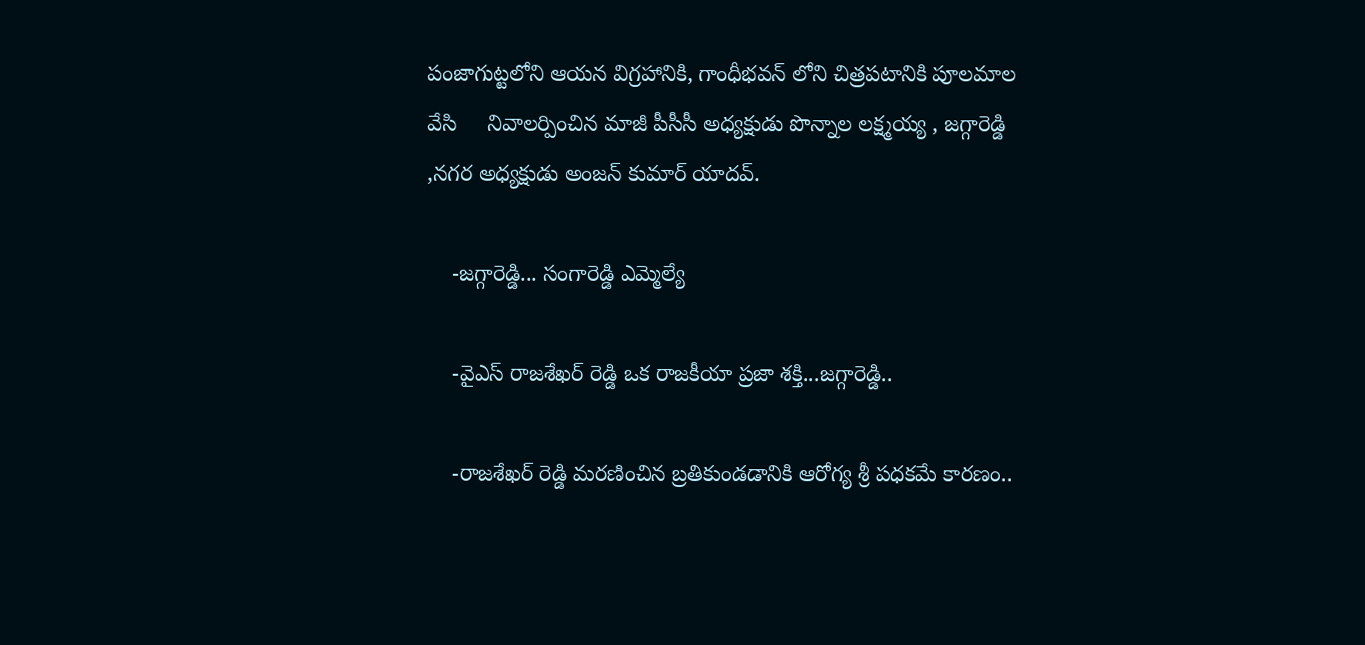పంజాగుట్టలోని ఆయన విగ్రహానికి, గాంధీభవన్ లోని చిత్రపటానికి పూలమాల వేసి     నివాలర్పించిన మాజీ పీసీసీ అధ్యక్షుడు పొన్నాల లక్ష్మయ్య , జగ్గారెడ్డి ,నగర అధ్యక్షుడు అంజన్ కుమార్ యాదవ్.

    -జగ్గారెడ్డి... సంగారెడ్డి ఎమ్మెల్యే

    -వైఎస్ రాజశేఖర్ రెడ్డి ఒక రాజకీయా ప్రజా శక్తి...జగ్గారెడ్డి..

    -రాజశేఖర్ రెడ్డి మరణించిన బ్రతికుండడానికి ఆరోగ్య శ్రీ పధకమే కారణం..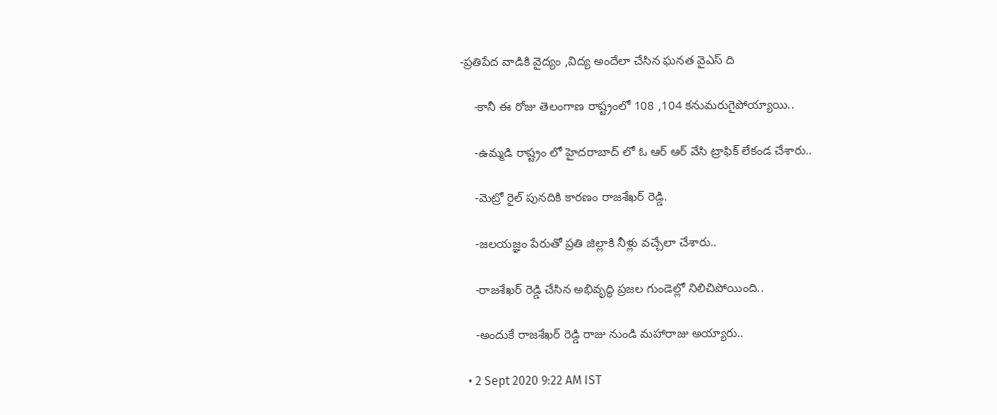-ప్రతిపేద వాడికి వైద్యం ,విద్య అందేలా చేసిన ఘనత వైఎస్ ది

    -కానీ ఈ రోజు తెలంగాణ రాష్ట్రంలో 108 ,104 కనుమరుగైపోయ్యాయి..

    -ఉమ్మడి రాష్ట్రం లో హైదరాబాద్ లో ఓ ఆర్ ఆర్ వేసి ట్రాఫిక్ లేకండ చేశారు..

    -మెట్రో రైల్ పునదికి కారణం రాజశేఖర్ రెడ్డి.

    -జలయజ్ఞం పేరుతో ప్రతి జిల్లాకి నీళ్లు వచ్చేలా చేశారు..

    -రాజశేఖర్ రెడ్డి చేసిన అభివృద్ధి ప్రజల గుండెల్లో నిలిచిపోయింది..

    -అందుకే రాజశేఖర్ రెడ్డి రాజు నుండి మహారాజు అయ్యారు..

  • 2 Sept 2020 9:22 AM IST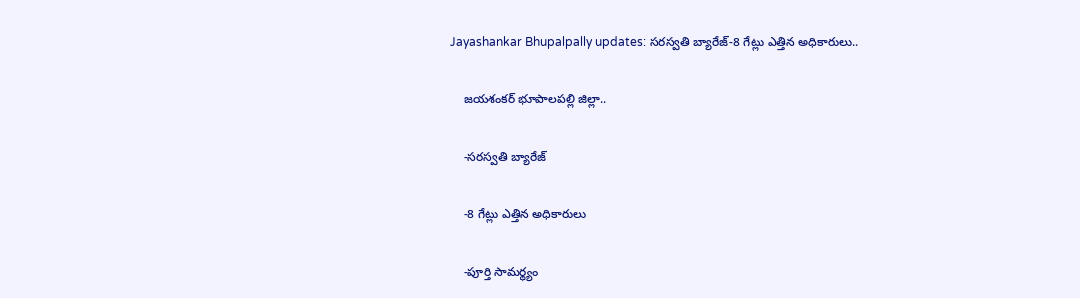Jayashankar Bhupalpally updates: సరస్వతి బ్యారేజ్-8 గేట్లు ఎత్తిన అధికారులు..

    జయశంకర్ భూపాలపల్లి జిల్లా..

    -సరస్వతి బ్యారేజ్

    -8 గేట్లు ఎత్తిన అధికారులు

    -పూర్తి సామర్థ్యం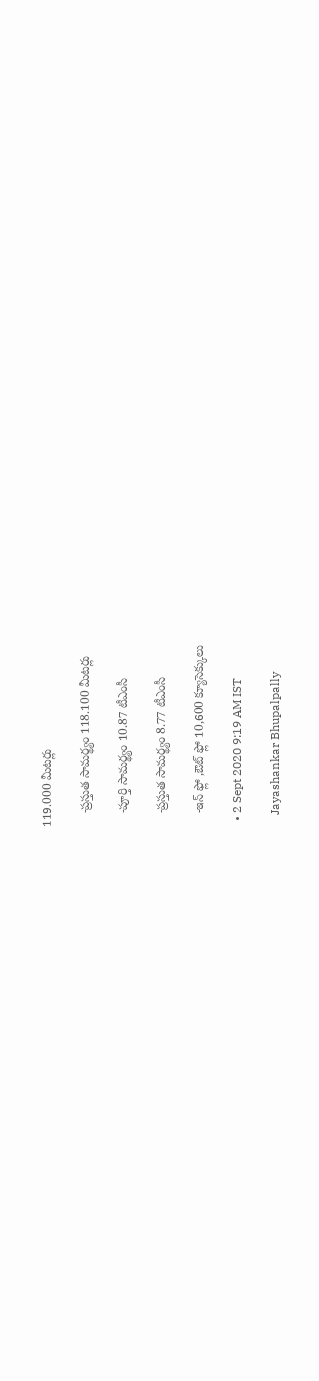119.000 మీటర్లు

    -ప్రస్తుత సామర్థ్యం 118.100 మీటర్లు

    -పూర్తి సామర్థ్యం 10.87 టీఎంసీ

    -ప్రస్తుత సామర్థ్యం 8.77 టీఎంసీ

    -ఇన్ ఫ్లో ,ఔట్ ఫ్లో 10,600 క్యూసెక్కులు

  • 2 Sept 2020 9:19 AM IST

    Jayashankar Bhupalpally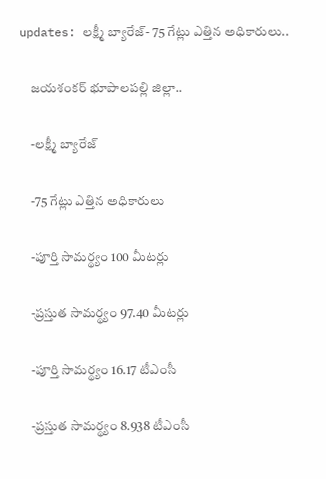updates: లక్ష్మీ బ్యారేజ్- 75 గేట్లు ఎత్తిన అధికారులు..

    జయశంకర్ భూపాలపల్లి జిల్లా..

    -లక్ష్మీ బ్యారేజ్

    -75 గేట్లు ఎత్తిన అధికారులు

    -పూర్తి సామర్థ్యం 100 మీటర్లు

    -ప్రస్తుత సామర్థ్యం 97.40 మీటర్లు

    -పూర్తి సామర్థ్యం 16.17 టీఎంసీ

    -ప్రస్తుత సామర్థ్యం 8.938 టీఎంసీ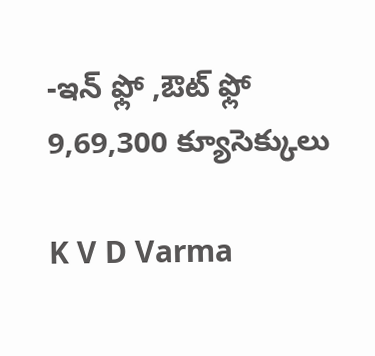-ఇన్ ఫ్లో ,ఔట్ ఫ్లో 9,69,300 క్యూసెక్కులు

K V D Varma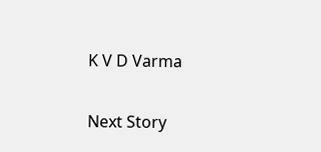K V D Varma

Next Story